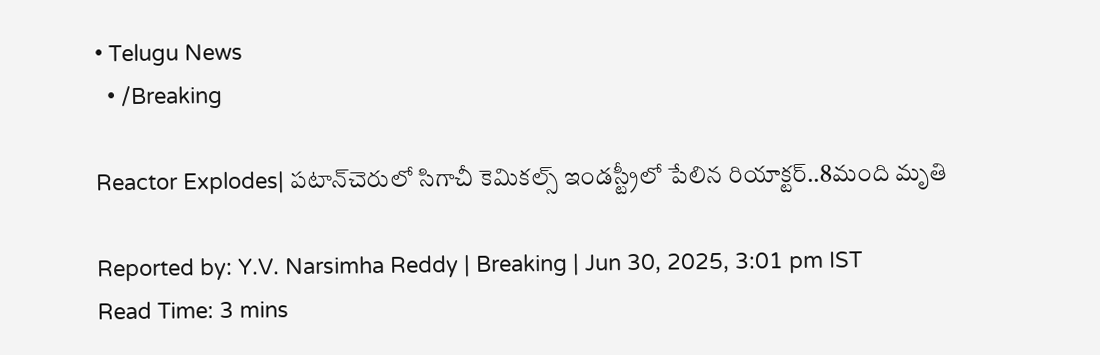• Telugu News
  • /Breaking

Reactor Explodes| పటాన్‌చెరులో సిగాచీ కెమికల్స్ ఇండస్ట్రీలో పేలిన రియాక్టర్..8మంది మృతి

Reported by: Y.V. Narsimha Reddy | Breaking | Jun 30, 2025, 3:01 pm IST
Read Time: 3 mins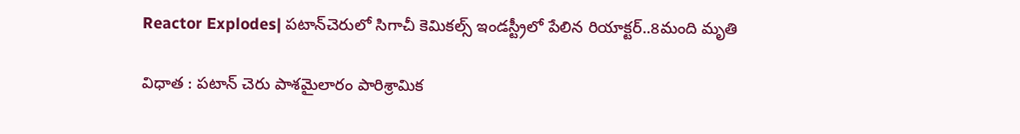Reactor Explodes| పటాన్‌చెరులో సిగాచీ కెమికల్స్ ఇండస్ట్రీలో పేలిన రియాక్టర్..8మంది మృతి

విధాత : పటాన్ చెరు పాశమైలారం పారిశ్రామిక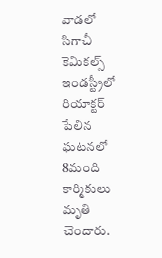వాడలో సిగాచీ కెమికల్స్ ఇండస్ట్రీలో రియాక్టర్ పేలిన ఘటనలో 8మంది కార్మికులు మృతి చెందారు.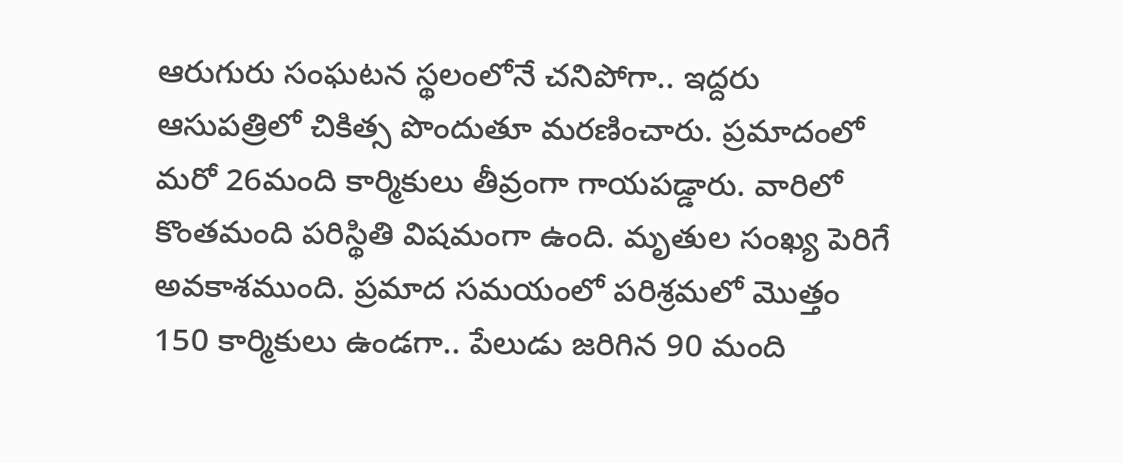ఆరుగురు సంఘటన స్థలంలోనే చనిపోగా.. ఇద్దరు ఆసుపత్రిలో చికిత్స పొందుతూ మరణించారు. ప్రమాదంలో మరో 26మంది కార్మికులు తీవ్రంగా గాయపడ్డారు. వారిలో కొంతమంది పరిస్థితి విషమంగా ఉంది. మృతుల సంఖ్య పెరిగే అవకాశముంది. ప్రమాద సమయంలో పరిశ్రమలో మొత్తం 150 కార్మికులు ఉండగా.. పేలుడు జరిగిన 90 మంది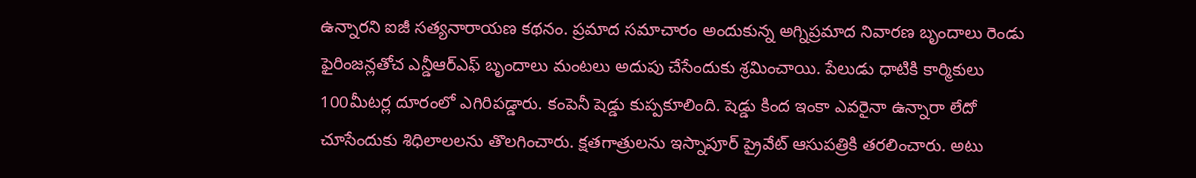ఉన్నారని ఐజీ సత్యనారాయణ కథనం. ప్రమాద సమాచారం అందుకున్న అగ్నిప్రమాద నివారణ బృందాలు రెండు ఫైరింజన్లతోచ ఎన్డీఆర్ఎఫ్ బృందాలు మంటలు అదుపు చేసేందుకు శ్రమించాయి. పేలుడు ధాటికి కార్మికులు 100మీటర్ల దూరంలో ఎగిరిపడ్డారు. కంపెనీ షెడ్డు కుప్పకూలింది. షెడ్డు కింద ఇంకా ఎవరైనా ఉన్నారా లేదో చూసేందుకు శిధిలాలలను తొలగించారు. క్షతగాత్రులను ఇస్నాపూర్ ప్రైవేట్ ఆసుపత్రికి తరలించారు. అటు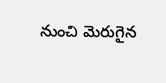నుంచి మెరుగైన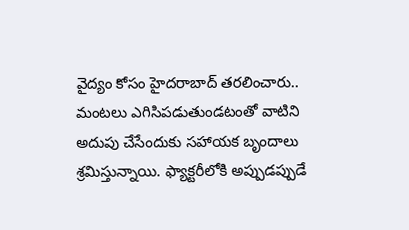వైద్యం కోసం హైదరాబాద్ తరలించారు.. మంటలు ఎగిసిపడుతుండటంతో వాటిని అదుపు చేసేందుకు సహాయక బృందాలు శ్రమిస్తున్నాయి. ఫ్యాక్టరీలోకి అప్పుడప్పుడే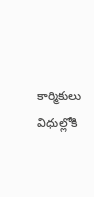కార్మికులు విధుల్లోకి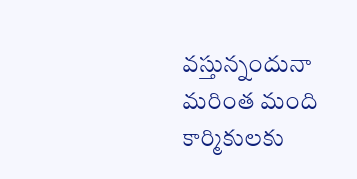వస్తున్నందునా మరింత మంది కార్మికులకు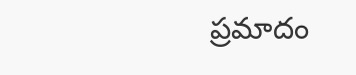ప్రమాదం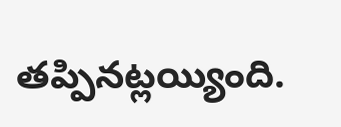తప్పినట్లయ్యింది.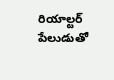రియాల్టర్ పేలుడుతో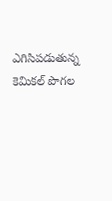ఎగిసిపడుతున్న కెమికల్ పొగల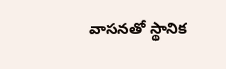వాసనతో స్థానిక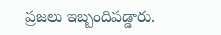ప్రజలు ఇబ్బందిపడ్డారు.